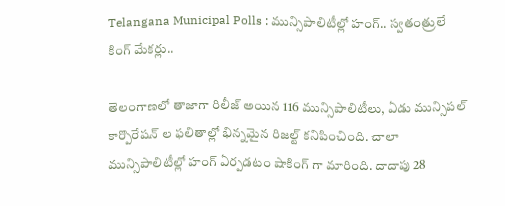Telangana Municipal Polls : మున్సిపాలిటీల్లో హంగ్.. స్వతంత్రులే కింగ్ మేకర్లు..

తెలంగాణలో తాజాగా రిలీజ్ అయిన 116 మున్సిపాలిటీలు, ఏడు మున్సిపల్ కార్పొరేషన్ ల ఫలితాల్లో భిన్నమైన రిజల్ట్ కనిపించింది. చాలా మున్సిపాలిటీల్లో హంగ్ ఏర్పడటం షాకింగ్ గా మారింది. దాదాపు 28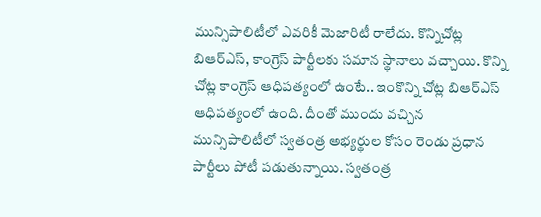మున్సిపాలిటీలో ఎవరికీ మెజారిటీ రాలేదు. కొన్నిచోట్ల బిఆర్ఎస్, కాంగ్రెస్ పార్టీలకు సమాన స్థానాలు వచ్చాయి. కొన్ని చోట్ల కాంగ్రెస్ ఆధిపత్యంలో ఉంటే.. ఇంకొన్ని చోట్ల బిఆర్ఎస్ ఆధిపత్యంలో ఉంది. దీంతో ముందు వచ్చిన మున్సిపాలిటీలో స్వతంత్ర అభ్యర్థుల కోసం రెండు ప్రధాన పార్టీలు పోటీ పడుతున్నాయి. స్వతంత్ర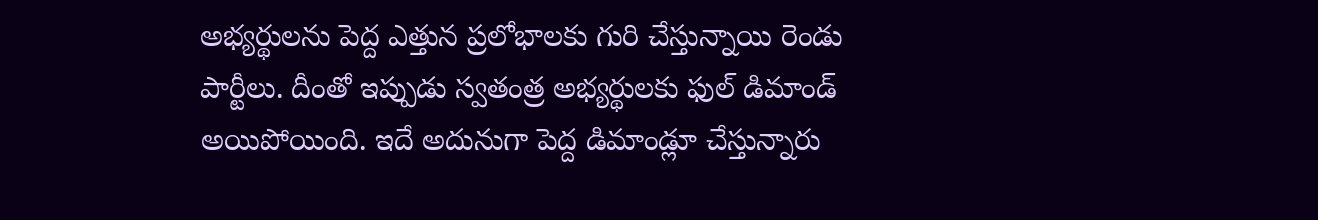అభ్యర్థులను పెద్ద ఎత్తున ప్రలోభాలకు గురి చేస్తున్నాయి రెండు పార్టీలు. దీంతో ఇప్పుడు స్వతంత్ర అభ్యర్థులకు ఫుల్ డిమాండ్ అయిపోయింది. ఇదే అదునుగా పెద్ద డిమాండ్లూ చేస్తున్నారు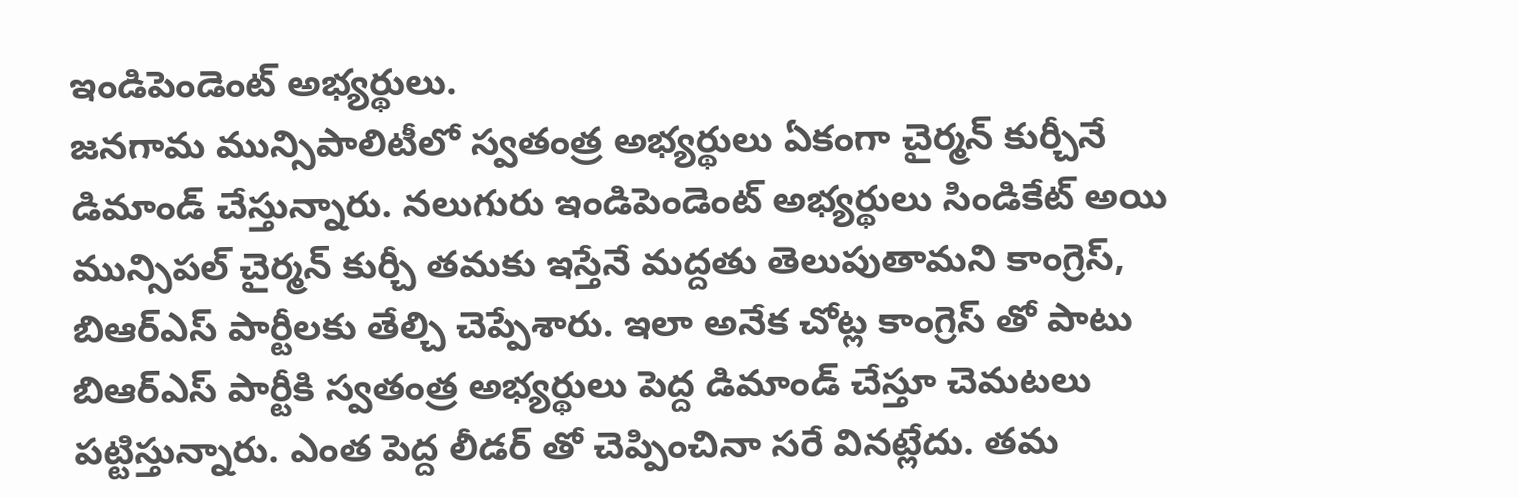ఇండిపెండెంట్ అభ్యర్థులు.
జనగామ మున్సిపాలిటీలో స్వతంత్ర అభ్యర్థులు ఏకంగా చైర్మన్ కుర్చీనే డిమాండ్ చేస్తున్నారు. నలుగురు ఇండిపెండెంట్ అభ్యర్థులు సిండికేట్ అయి మున్సిపల్ చైర్మన్ కుర్చీ తమకు ఇస్తేనే మద్దతు తెలుపుతామని కాంగ్రెస్, బిఆర్ఎస్ పార్టీలకు తేల్చి చెప్పేశారు. ఇలా అనేక చోట్ల కాంగ్రెస్ తో పాటు బిఆర్ఎస్ పార్టీకి స్వతంత్ర అభ్యర్థులు పెద్ద డిమాండ్ చేస్తూ చెమటలు పట్టిస్తున్నారు. ఎంత పెద్ద లీడర్ తో చెప్పించినా సరే వినట్లేదు. తమ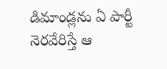డిమాండ్లను ఏ పార్టీ నెరవేరిస్తే ఆ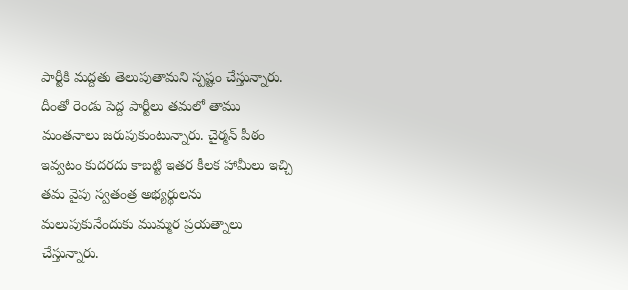పార్టీకి మద్దతు తెలుపుతామని స్పష్టం చేస్తున్నారు.
దీంతో రెండు పెద్ద పార్టీలు తమలో తాము మంతనాలు జరుపుకుంటున్నారు. చైర్మన్ పీఠం ఇవ్వటం కుదరదు కాబట్టి ఇతర కీలక హామీలు ఇచ్చి తమ వైపు స్వతంత్ర అభ్యర్థులను మలుపుకునేందుకు ముమ్మర ప్రయత్నాలు చేస్తున్నారు.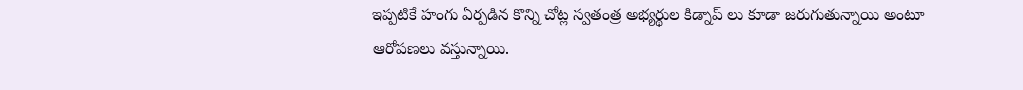ఇప్పటికే హంగు ఏర్పడిన కొన్ని చోట్ల స్వతంత్ర అభ్యర్థుల కిడ్నాప్ లు కూడా జరుగుతున్నాయి అంటూ ఆరోపణలు వస్తున్నాయి.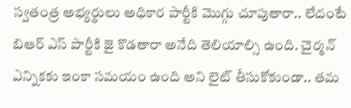స్వతంత్ర అభ్యర్థులు అధికార పార్టీకి మొగ్గు చూపుతారా.. లేదంటే బిఆర్ ఎస్ పార్టీకి జై కొడతారా అనేది తెలియాల్సి ఉంది. చైర్మన్ ఎన్నికకు ఇంకా సమయం ఉంది అని లైట్ తీసుకోకుండా.. తమ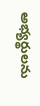అభ్యర్థులను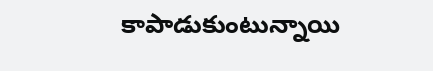కాపాడుకుంటున్నాయి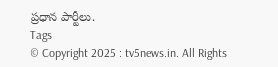ప్రధాన పార్టీలు.
Tags
© Copyright 2025 : tv5news.in. All Rights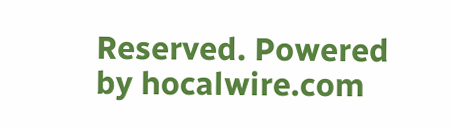Reserved. Powered by hocalwire.com